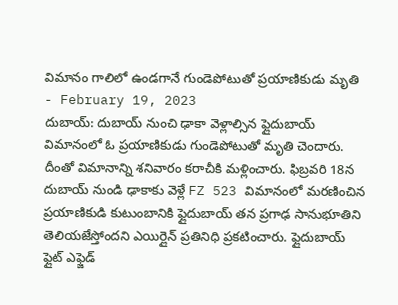విమానం గాలిలో ఉండగానే గుండెపోటుతో ప్రయాణికుడు మృతి
- February 19, 2023
దుబాయ్: దుబాయ్ నుంచి ఢాకా వెళ్లాల్సిన ఫ్లైదుబాయ్ విమానంలో ఓ ప్రయాణికుడు గుండెపోటుతో మృతి చెందారు. దీంతో విమానాన్ని శనివారం కరాచీకి మళ్లించారు. ఫిబ్రవరి 18న దుబాయ్ నుండి ఢాకాకు వెళ్లే FZ 523 విమానంలో మరణించిన ప్రయాణికుడి కుటుంబానికి ఫ్లైదుబాయ్ తన ప్రగాఢ సానుభూతిని తెలియజేస్తోందని ఎయిర్లైన్ ప్రతినిధి ప్రకటించారు. ఫ్లైదుబాయ్ ఫ్లైట్ ఎఫ్జెడ్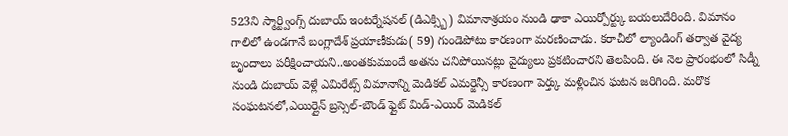523ని స్మార్ట్వింగ్స్ దుబాయ్ ఇంటర్నేషనల్ (డిఎక్స్బి) విమానాశ్రయం నుండి ఢాకా ఎయిర్పోర్ట్కు బయలుదేరింది. విమానం గాలిలో ఉండగానే బంగ్లాదేశ్ ప్రయాణీకుడు( 59) గుండెపోటు కారణంగా మరణించాడు. కరాచీలో ల్యాండింగ్ తర్వాత వైద్య బృందాలు పరీక్షించాయని..అంతకుముందే అతను చనిపోయినట్లు వైద్యులు ప్రకటించారని తెలపింది. ఈ నెల ప్రారంభంలో సిడ్నీ నుండి దుబాయ్ వెళ్లే ఎమిరేట్స్ విమానాన్ని మెడికల్ ఎమర్జెన్సీ కారణంగా పెర్త్కు మళ్లించిన ఘటన జరిగింది. మరొక సంఘటనలో,ఎయిర్లైన్ బ్రస్సెల్-బౌండ్ ఫ్లైట్ మిడ్-ఎయిర్ మెడికల్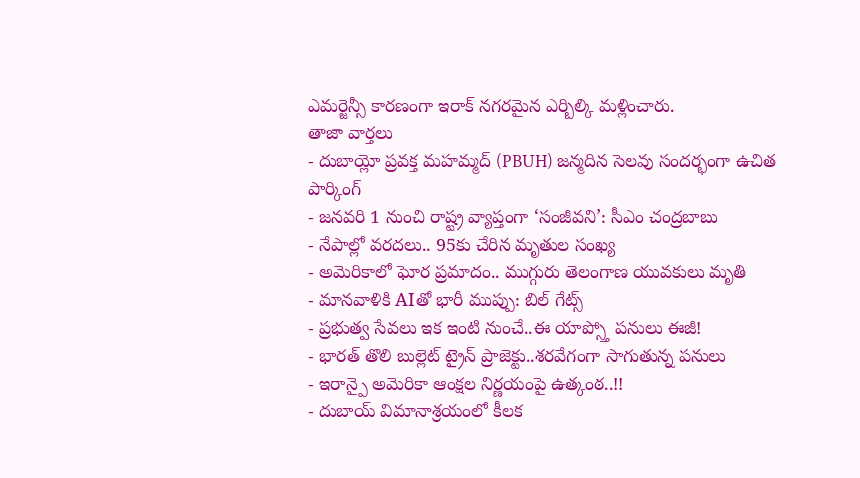ఎమర్జెన్సీ కారణంగా ఇరాక్ నగరమైన ఎర్బిల్కి మళ్లించారు.
తాజా వార్తలు
- దుబాయ్లో ప్రవక్త మహమ్మద్ (PBUH) జన్మదిన సెలవు సందర్భంగా ఉచిత పార్కింగ్
- జనవరి 1 నుంచి రాష్ట్ర వ్యాప్తంగా ‘సంజీవని’: సీఎం చంద్రబాబు
- నేపాల్లో వరదలు.. 95కు చేరిన మృతుల సంఖ్య
- అమెరికాలో ఘోర ప్రమాదం.. ముగ్గురు తెలంగాణ యువకులు మృతి
- మానవాళికి AIతో భారీ ముప్పు: బిల్ గేట్స్
- ప్రభుత్వ సేవలు ఇక ఇంటి నుంచే..ఈ యాప్స్తో పనులు ఈజీ!
- భారత్ తొలి బుల్లెట్ ట్రైన్ ప్రాజెక్టు..శరవేగంగా సాగుతున్న పనులు
- ఇరాన్పై అమెరికా ఆంక్షల నిర్ణయంపై ఉత్కంఠ..!!
- దుబాయ్ విమానాశ్రయంలో కీలక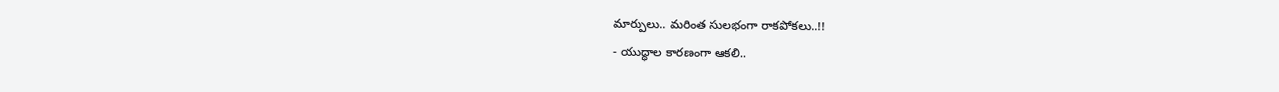మార్పులు.. మరింత సులభంగా రాకపోకలు..!!
- యుద్ధాల కారణంగా ఆకలి..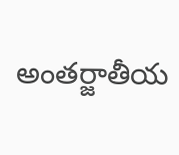అంతర్జాతీయ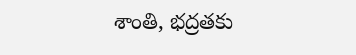శాంతి, భద్రతకు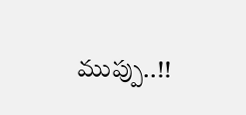ముప్పు..!!